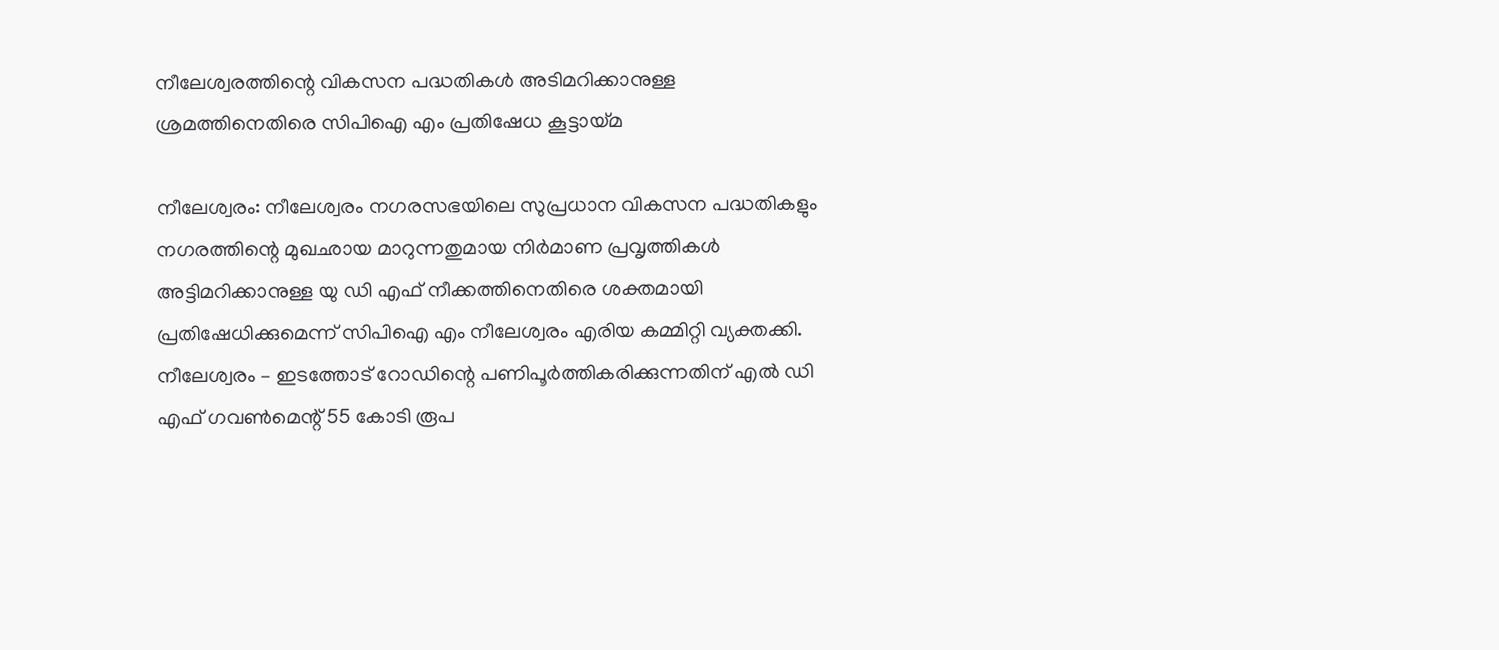നീലേശ്വരത്തിന്റെ വികസന പദ്ധതികള്‍ അടിമറിക്കാനുള്ള ശ്രമത്തിനെതിരെ സിപിഐ എം പ്രതിഷേധ കൂട്ടായ്മ

നീലേശ്വരം: നീലേശ്വരം നഗരസഭയിലെ സുപ്രധാന വികസന പദ്ധതികളും നഗരത്തിന്റെ മുഖഛായ മാറുന്നതുമായ നിര്‍മാണ പ്രവൃത്തികള്‍ അട്ടിമറിക്കാനുള്ള യു ഡി എഫ് നീക്കത്തിനെതിരെ ശക്തമായി പ്രതിഷേധിക്കുമെന്ന് സിപിഐ എം നീലേശ്വരം എരിയ കമ്മിറ്റി വ്യക്തക്കി. നീലേശ്വരം – ഇടത്തോട് റോഡിന്റെ പണിപൂര്‍ത്തികരിക്കുന്നതിന് എല്‍ ഡി എഫ് ഗവണ്‍മെന്റ് 55 കോടി രൂപ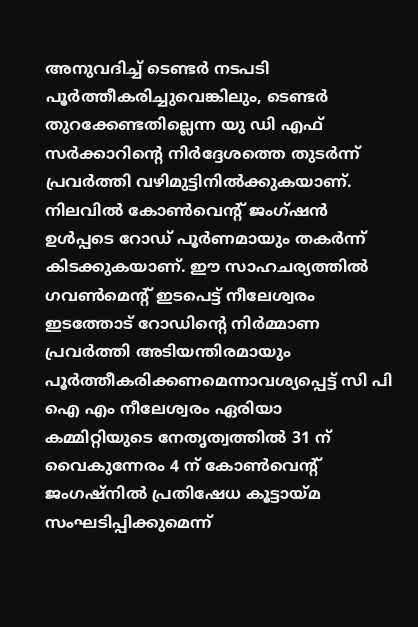അനുവദിച്ച് ടെണ്ടര്‍ നടപടി പൂര്‍ത്തീകരിച്ചുവെങ്കിലും, ടെണ്ടര്‍ തുറക്കേണ്ടതില്ലെന്ന യു ഡി എഫ് സര്‍ക്കാറിന്റെ നിര്‍ദ്ദേശത്തെ തുടര്‍ന്ന് പ്രവര്‍ത്തി വഴിമുട്ടിനില്‍ക്കുകയാണ്. നിലവില്‍ കോണ്‍വെന്റ് ജംഗ്ഷന്‍ ഉള്‍പ്പടെ റോഡ് പൂര്‍ണമായും തകര്‍ന്ന് കിടക്കുകയാണ്. ഈ സാഹചര്യത്തില്‍ ഗവണ്‍മെന്റ് ഇടപെട്ട് നീലേശ്വരം ഇടത്തോട് റോഡിന്റെ നിര്‍മ്മാണ പ്രവര്‍ത്തി അടിയന്തിരമായും പൂര്‍ത്തീകരിക്കണമെന്നാവശ്യപ്പെട്ട് സി പി ഐ എം നീലേശ്വരം ഏരിയാ കമ്മിറ്റിയുടെ നേതൃത്വത്തില്‍ 31 ന് വൈകുന്നേരം 4 ന് കോണ്‍വെന്റ് ജംഗഷ്നില്‍ പ്രതിഷേധ കൂട്ടായ്മ സംഘടിപ്പിക്കുമെന്ന്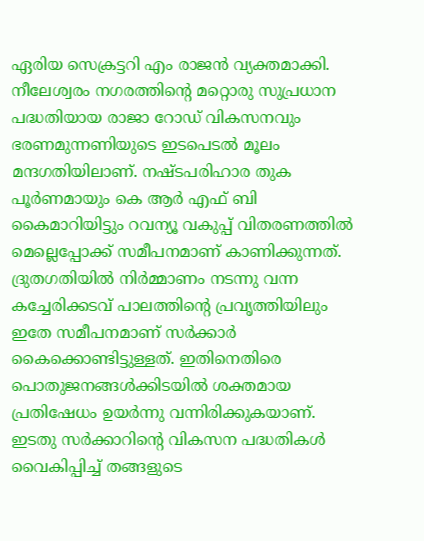ഏരിയ സെക്രട്ടറി എം രാജന്‍ വ്യക്തമാക്കി. നീലേശ്വരം നഗരത്തിന്റെ മറ്റൊരു സുപ്രധാന പദ്ധതിയായ രാജാ റോഡ് വികസനവും ഭരണമുന്നണിയുടെ ഇടപെടല്‍ മൂലം മന്ദഗതിയിലാണ്. നഷ്ടപരിഹാര തുക പൂര്‍ണമായും കെ ആര്‍ എഫ് ബി കൈമാറിയിട്ടും റവന്യൂ വകുപ്പ് വിതരണത്തില്‍ മെല്ലെപ്പോക്ക് സമീപനമാണ് കാണിക്കുന്നത്. ദ്രുതഗതിയില്‍ നിര്‍മ്മാണം നടന്നു വന്ന കച്ചേരിക്കടവ് പാലത്തിന്റെ പ്രവൃത്തിയിലും ഇതേ സമീപനമാണ് സര്‍ക്കാര്‍ കൈക്കൊണ്ടിട്ടുള്ളത്. ഇതിനെതിരെ പൊതുജനങ്ങള്‍ക്കിടയില്‍ ശക്തമായ പ്രതിഷേധം ഉയര്‍ന്നു വന്നിരിക്കുകയാണ്. ഇടതു സര്‍ക്കാറിന്റെ വികസന പദ്ധതികള്‍ വൈകിപ്പിച്ച് തങ്ങളുടെ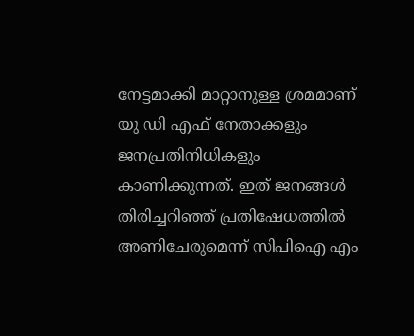നേട്ടമാക്കി മാറ്റാനുള്ള ശ്രമമാണ് യു ഡി എഫ് നേതാക്കളും ജനപ്രതിനിധികളും കാണിക്കുന്നത്. ഇത് ജനങ്ങള്‍ തിരിച്ചറിഞ്ഞ് പ്രതിഷേധത്തില്‍ അണിചേരുമെന്ന് സിപിഐ എം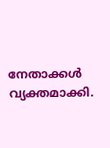നേതാക്കള്‍ വ്യക്തമാക്കി.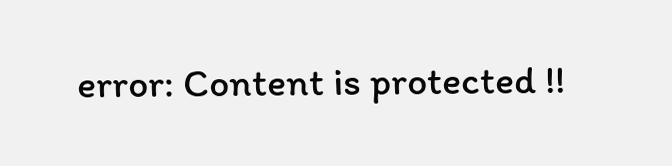error: Content is protected !!